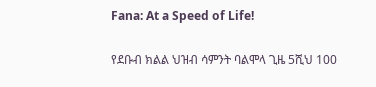Fana: At a Speed of Life!

የደቡብ ክልል ህዝብ ሳምንት ባልሞላ ጊዜ 5ሺህ 100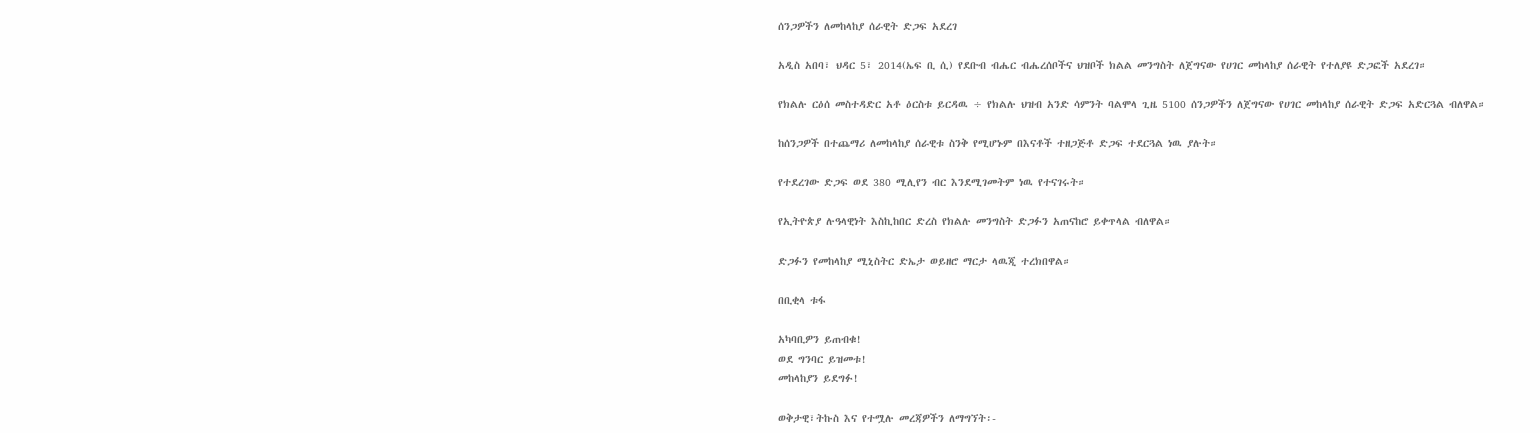ሰንጋዎችን ለመከላከያ ሰራዊት ድጋፍ አደረገ

አዲስ አበባ፣ ህዳር 5፣ 2014(ኤፍ ቢ ሲ) የደቡብ ብሔር ብሔረሰቦችና ህዝቦች ክልል መንግስት ለጀግናው የሀገር መከላከያ ሰራዊት የተለያዩ ድጋፎች አደረገ።

የክልሉ ርዕሰ መስተዳድር አቶ ዕርስቱ ይርዳዉ ÷ የክልሉ ህዝብ አንድ ሳምንት ባልሞላ ጊዜ 5100 ሰንጋዎችን ለጀግናው የሀገር መከላከያ ሰራዊት ድጋፍ አድርጓል ብለዋል።

ከሰንጋዎች በተጨማሪ ለመከላከያ ሰራዊቱ ስንቅ የሚሆኑም በእናቶች ተዘጋጅቶ ድጋፍ ተደርጓል ነዉ ያሉት።

የተደረገው ድጋፍ ወደ 380 ሚሊየን ብር እንደሚገመትም ነዉ የተናገሩት።

የኢትዮጵያ ሉዓላዊነት እስኪከበር ድረስ የክልሉ መንግስት ድጋፉን አጠናከሮ ይቀጥላል ብለዋል።

ድጋፉን የመከላከያ ሚኒስትር ድኤታ ወይዘሮ ማርታ ላዉጂ ተረክበዋል።

በቢቂላ ቱፋ

አካባቢዎን ይጠብቁ!
ወደ ግንባር ይዝመቱ!
መከላከያን ይደግፉ!

ወቅታዊ፣ትኩስ እና የተሟሉ መረጃዎችን ለማግኘት፡-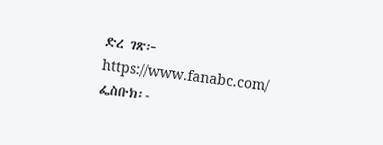ድረ ገጽ፦ https://www.fanabc.com/
ፌስቡክ፡-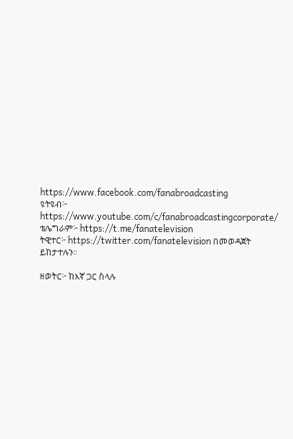https://www.facebook.com/fanabroadcasting
ዩትዩብ፦ https://www.youtube.com/c/fanabroadcastingcorporate/
ቴሌግራም፦ https://t.me/fanatelevision
ትዊተር፦ https://twitter.com/fanatelevision በመወዳጀት ይከታተሉን፡፡

ዘወትር፦ ከእኛ ጋር ስላሉ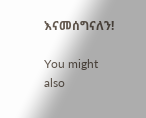እናመሰግናለን!

You might also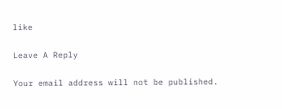like

Leave A Reply

Your email address will not be published.